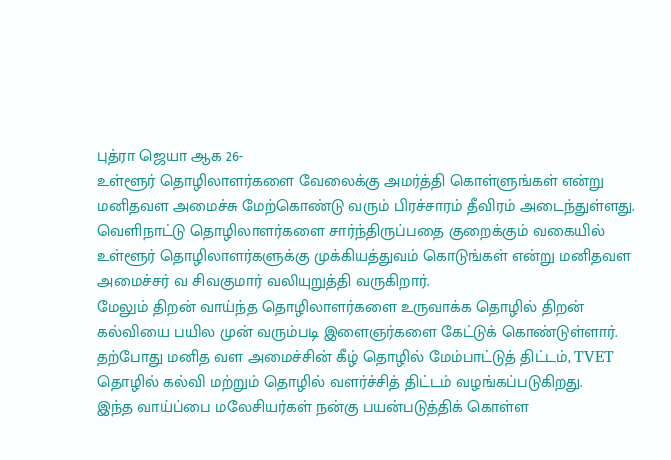புத்ரா ஜெயா ஆக 26-
உள்ளூர் தொழிலாளர்களை வேலைக்கு அமர்த்தி கொள்ளுங்கள் என்று மனிதவள அமைச்சு மேற்கொண்டு வரும் பிரச்சாரம் தீவிரம் அடைந்துள்ளது.
வெளிநாட்டு தொழிலாளர்களை சார்ந்திருப்பதை குறைக்கும் வகையில் உள்ளூர் தொழிலாளர்களுக்கு முக்கியத்துவம் கொடுங்கள் என்று மனிதவள அமைச்சர் வ சிவகுமார் வலியுறுத்தி வருகிறார்.
மேலும் திறன் வாய்ந்த தொழிலாளர்களை உருவாக்க தொழில் திறன் கல்வியை பயில முன் வரும்படி இளைஞர்களை கேட்டுக் கொண்டுள்ளார்.
தற்போது மனித வள அமைச்சின் கீழ் தொழில் மேம்பாட்டுத் திட்டம், TVET தொழில் கல்வி மற்றும் தொழில் வளர்ச்சித் திட்டம் வழங்கப்படுகிறது.
இந்த வாய்ப்பை மலேசியர்கள் நன்கு பயன்படுத்திக் கொள்ள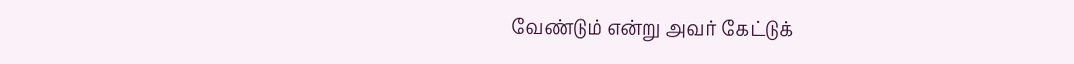வேண்டும் என்று அவர் கேட்டுக்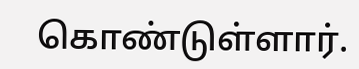கொண்டுள்ளார்.